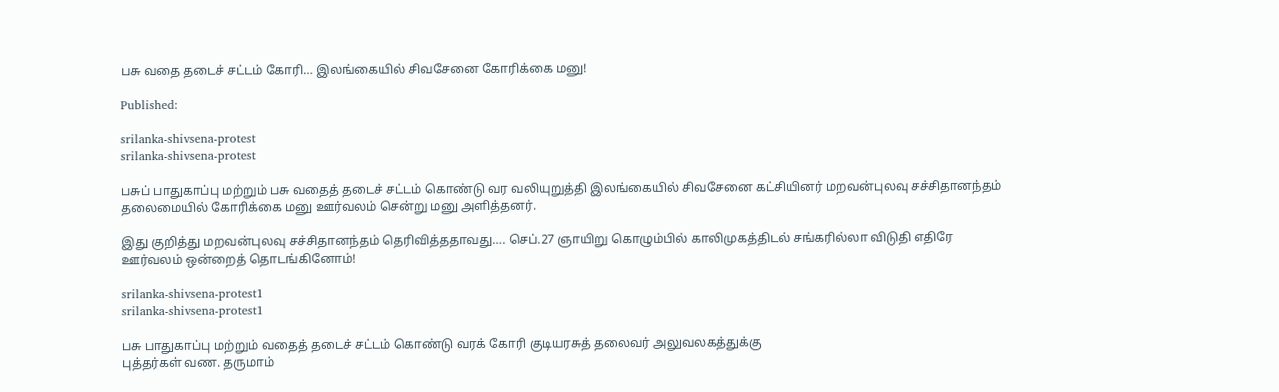பசு வதை தடைச் சட்டம் கோரி… இலங்கையில் சிவசேனை கோரிக்கை மனு!

Published:

srilanka-shivsena-protest
srilanka-shivsena-protest

பசுப் பாதுகாப்பு மற்றும் பசு வதைத் தடைச் சட்டம் கொண்டு வர வலியுறுத்தி இலங்கையில் சிவசேனை கட்சியினர் மறவன்புலவு சச்சிதானந்தம் தலைமையில் கோரிக்கை மனு ஊர்வலம் சென்று மனு அளித்தனர்.

இது குறித்து மறவன்புலவு சச்சிதானந்தம் தெரிவித்ததாவது…. செப்.27 ஞாயிறு கொழும்பில் காலிமுகத்திடல் சங்கரில்லா விடுதி எதிரே ஊர்வலம் ஒன்றைத் தொடங்கினோம்!

srilanka-shivsena-protest1
srilanka-shivsena-protest1

பசு பாதுகாப்பு மற்றும் வதைத் தடைச் சட்டம் கொண்டு வரக் கோரி குடியரசுத் தலைவர் அலுவலகத்துக்கு
புத்தர்கள் வண. தருமாம்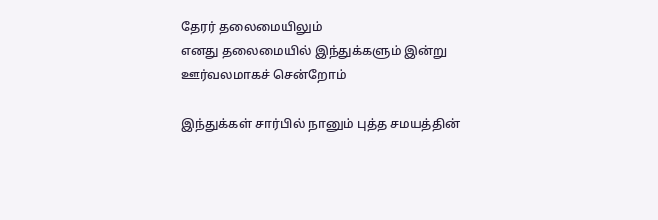தேரர் தலைமையிலும்
எனது தலைமையில் இந்துக்களும் இன்று ஊர்வலமாகச் சென்றோம்

இந்துக்கள் சார்பில் நானும் புத்த சமயத்தின்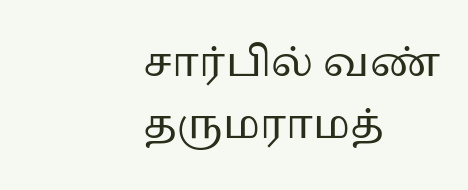சார்பில் வண் தருமராமத்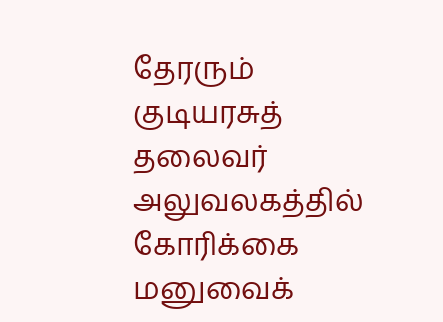தேரரும் குடியரசுத் தலைவர் அலுவலகத்தில் கோரிக்கை மனுவைக்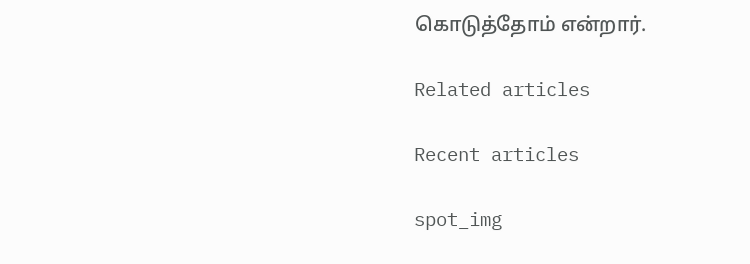கொடுத்தோம் என்றார்.

Related articles

Recent articles

spot_img